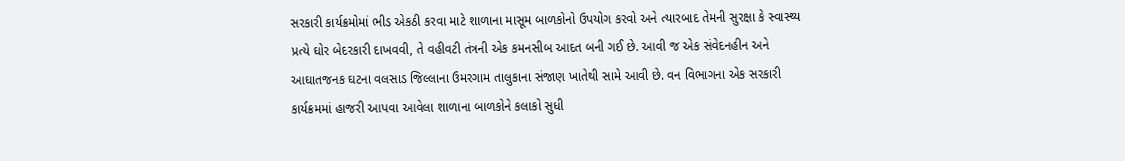સરકારી કાર્યક્રમોમાં ભીડ એકઠી કરવા માટે શાળાના માસૂમ બાળકોનો ઉપયોગ કરવો અને ત્યારબાદ તેમની સુરક્ષા કે સ્વાસ્થ્ય પ્રત્યે ઘોર બેદરકારી દાખવવી, તે વહીવટી તંત્રની એક કમનસીબ આદત બની ગઈ છે. આવી જ એક સંવેદનહીન અને આઘાતજનક ઘટના વલસાડ જિલ્લાના ઉમરગામ તાલુકાના સંજાણ ખાતેથી સામે આવી છે. વન વિભાગના એક સરકારી કાર્યક્રમમાં હાજરી આપવા આવેલા શાળાના બાળકોને કલાકો સુધી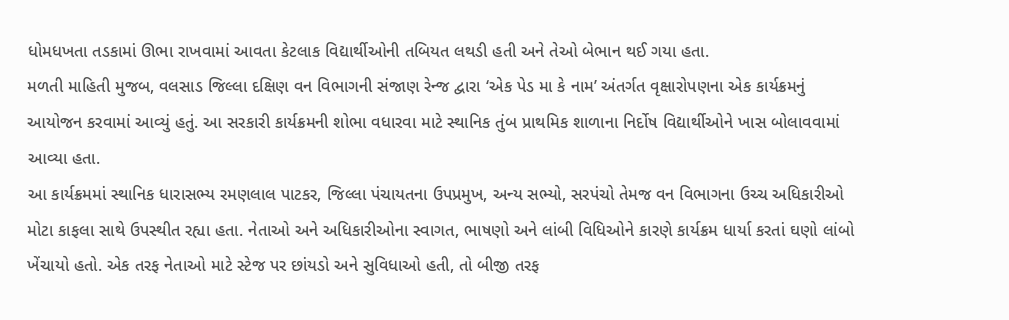ધોમધખતા તડકામાં ઊભા રાખવામાં આવતા કેટલાક વિદ્યાર્થીઓની તબિયત લથડી હતી અને તેઓ બેભાન થઈ ગયા હતા.
મળતી માહિતી મુજબ, વલસાડ જિલ્લા દક્ષિણ વન વિભાગની સંજાણ રેન્જ દ્વારા ‘એક પેડ મા કે નામ’ અંતર્ગત વૃક્ષારોપણના એક કાર્યક્રમનું આયોજન કરવામાં આવ્યું હતું. આ સરકારી કાર્યક્રમની શોભા વધારવા માટે સ્થાનિક તુંબ પ્રાથમિક શાળાના નિર્દોષ વિદ્યાર્થીઓને ખાસ બોલાવવામાં આવ્યા હતા.
આ કાર્યક્રમમાં સ્થાનિક ધારાસભ્ય રમણલાલ પાટકર, જિલ્લા પંચાયતના ઉપપ્રમુખ, અન્ય સભ્યો, સરપંચો તેમજ વન વિભાગના ઉચ્ચ અધિકારીઓ મોટા કાફલા સાથે ઉપસ્થીત રહ્યા હતા. નેતાઓ અને અધિકારીઓના સ્વાગત, ભાષણો અને લાંબી વિધિઓને કારણે કાર્યક્રમ ધાર્યા કરતાં ઘણો લાંબો ખેંચાયો હતો. એક તરફ નેતાઓ માટે સ્ટેજ પર છાંયડો અને સુવિધાઓ હતી, તો બીજી તરફ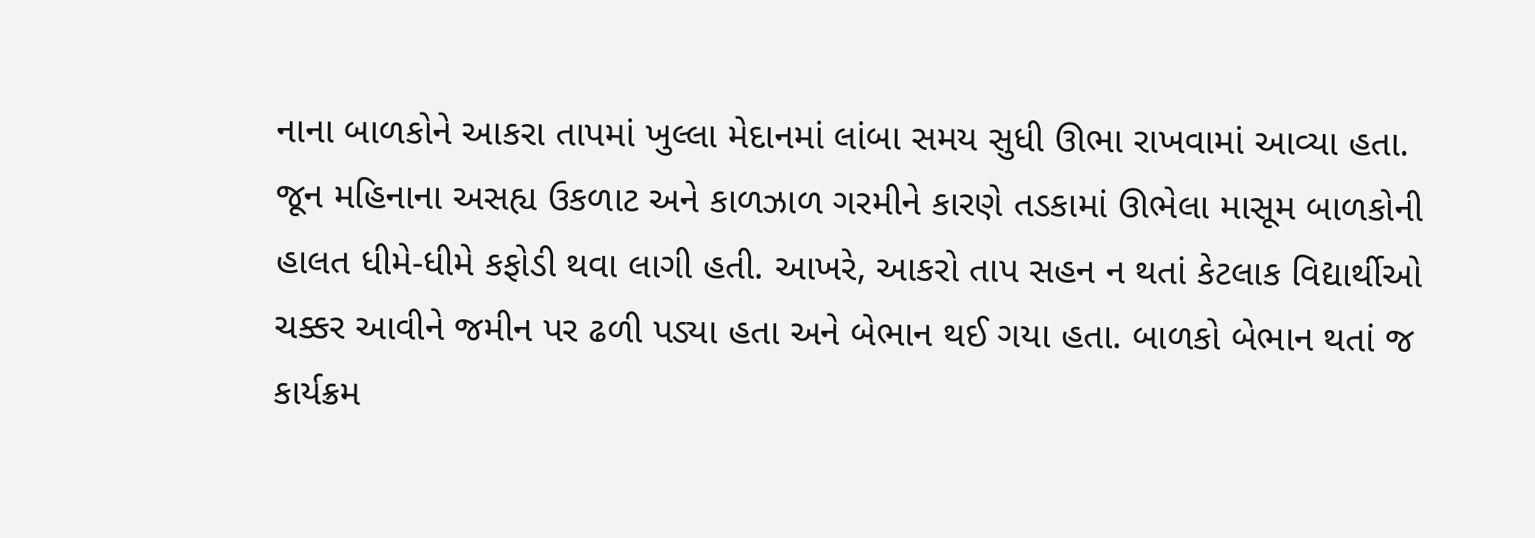નાના બાળકોને આકરા તાપમાં ખુલ્લા મેદાનમાં લાંબા સમય સુધી ઊભા રાખવામાં આવ્યા હતા.
જૂન મહિનાના અસહ્ય ઉકળાટ અને કાળઝાળ ગરમીને કારણે તડકામાં ઊભેલા માસૂમ બાળકોની હાલત ધીમે-ધીમે કફોડી થવા લાગી હતી. આખરે, આકરો તાપ સહન ન થતાં કેટલાક વિદ્યાર્થીઓ ચક્કર આવીને જમીન પર ઢળી પડ્યા હતા અને બેભાન થઈ ગયા હતા. બાળકો બેભાન થતાં જ કાર્યક્રમ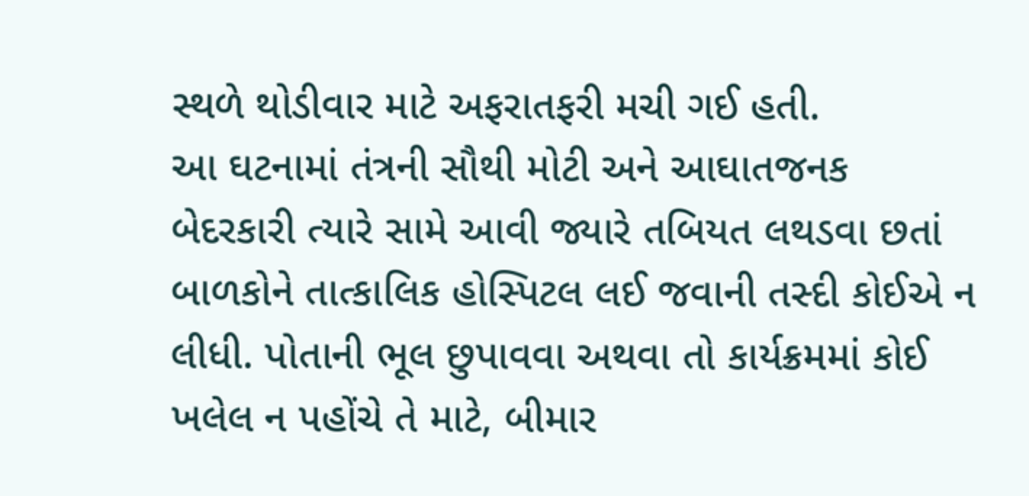સ્થળે થોડીવાર માટે અફરાતફરી મચી ગઈ હતી.
આ ઘટનામાં તંત્રની સૌથી મોટી અને આઘાતજનક બેદરકારી ત્યારે સામે આવી જ્યારે તબિયત લથડવા છતાં બાળકોને તાત્કાલિક હોસ્પિટલ લઈ જવાની તસ્દી કોઈએ ન લીધી. પોતાની ભૂલ છુપાવવા અથવા તો કાર્યક્રમમાં કોઈ ખલેલ ન પહોંચે તે માટે, બીમાર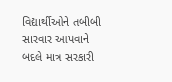વિદ્યાર્થીઓને તબીબી સારવાર આપવાને બદલે માત્ર સરકારી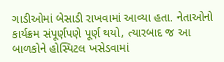ગાડીઓમાં બેસાડી રાખવામાં આવ્યા હતા. નેતાઓનો કાર્યક્રમ સંપૂર્ણપણે પૂર્ણ થયો, ત્યારબાદ જ આ બાળકોને હોસ્પિટલ ખસેડવામાં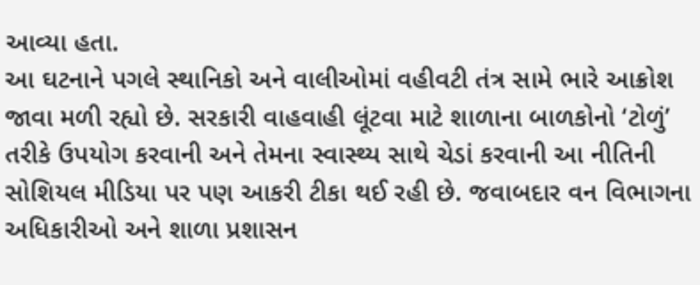આવ્યા હતા.
આ ઘટનાને પગલે સ્થાનિકો અને વાલીઓમાં વહીવટી તંત્ર સામે ભારે આક્રોશ જાવા મળી રહ્યો છે. સરકારી વાહવાહી લૂંટવા માટે શાળાના બાળકોનો ‘ટોળું’ તરીકે ઉપયોગ કરવાની અને તેમના સ્વાસ્થ્ય સાથે ચેડાં કરવાની આ નીતિની સોશિયલ મીડિયા પર પણ આકરી ટીકા થઈ રહી છે. જવાબદાર વન વિભાગના અધિકારીઓ અને શાળા પ્રશાસન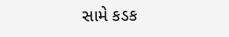સામે કડક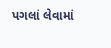પગલાં લેવામાં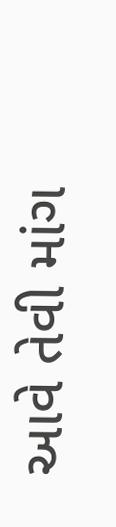આવે તેવી માંગ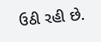ઉઠી રહી છે.